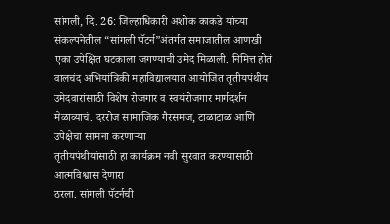सांगली, दि. 26: जिल्हाधिकारी अशोक काकडे यांच्या संकल्पनेतील “सांगली पॅटर्न”अंतर्गत समाजातील आणखी एका उपेक्षित घटकाला जगण्याची उमेद मिळाली. निमित्त होतं वालचंद अभियांत्रिकी महाविद्यालयात आयोजित तृतीयपंथीय उमेदवारांसाठी विशेष रोजगार व स्वयंरोजगार मार्गदर्शन मेळाव्याचं. दररोज सामाजिक गैरसमज, टाळाटाळ आणि उपेक्षेचा सामना करणाऱ्या
तृतीयपंथीयांसाठी हा कार्यक्रम नवी सुरवात करण्यासाठी आत्मविश्वास देणारा
ठरला. सांगली पॅटर्नची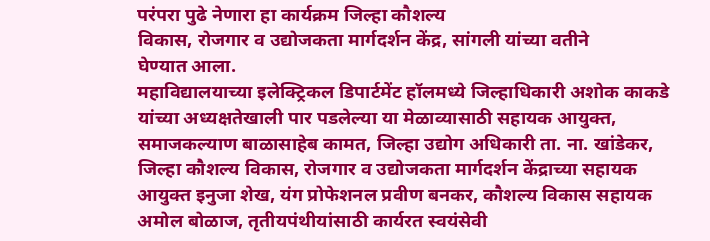परंपरा पुढे नेणारा हा कार्यक्रम जिल्हा कौशल्य
विकास, रोजगार व उद्योजकता मार्गदर्शन केंद्र, सांगली यांच्या वतीने
घेण्यात आला.
महाविद्यालयाच्या इलेक्ट्रिकल डिपार्टमेंट हॉलमध्ये जिल्हाधिकारी अशोक काकडे यांच्या अध्यक्षतेखाली पार पडलेल्या या मेळाव्यासाठी सहायक आयुक्त, समाजकल्याण बाळासाहेब कामत, जिल्हा उद्योग अधिकारी ता. ना. खांडेकर, जिल्हा कौशल्य विकास, रोजगार व उद्योजकता मार्गदर्शन केंद्राच्या सहायक आयुक्त इनुजा शेख, यंग प्रोफेशनल प्रवीण बनकर, कौशल्य विकास सहायक अमोल बोळाज, तृतीयपंथीयांसाठी कार्यरत स्वयंसेवी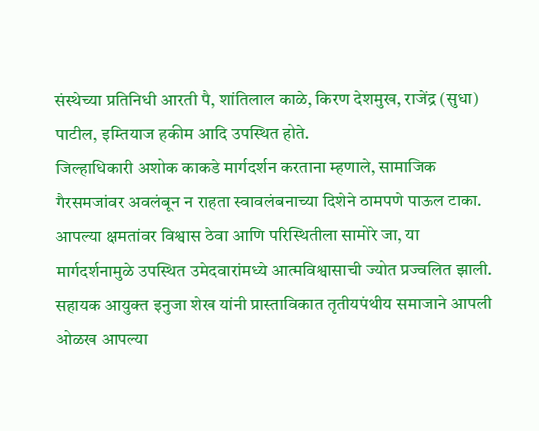संस्थेच्या प्रतिनिधी आरती पै, शांतिलाल काळे, किरण देशमुख, राजेंद्र (सुधा) पाटील, इम्तियाज हकीम आदि उपस्थित होते.
जिल्हाधिकारी अशोक काकडे मार्गदर्शन करताना म्हणाले, सामाजिक गैरसमजांवर अवलंबून न राहता स्वावलंबनाच्या दिशेने ठामपणे पाऊल टाका. आपल्या क्षमतांवर विश्वास ठेवा आणि परिस्थितीला सामोरे जा, या मार्गदर्शनामुळे उपस्थित उमेदवारांमध्ये आत्मविश्वासाची ज्योत प्रज्वलित झाली. सहायक आयुक्त इनुजा शेख यांनी प्रास्ताविकात तृतीयपंथीय समाजाने आपली ओळख आपल्या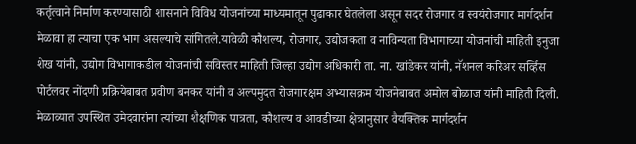कर्तृत्वाने निर्माण करण्यासाठी शासनाने विविध योजनांच्या माध्यमातून पुढाकार घेतलेला असून सदर रोजगार व स्वयंरोजगार मार्गदर्शन मेळावा हा त्याचा एक भाग असल्याचे सांगितले.यावेळी कौशल्य, रोजगार, उद्योजकता व नाविन्यता विभागाच्या योजनांची माहिती इनुजा शेख यांनी, उद्योग विभागाकडील योजनांची सविस्तर माहिती जिल्हा उद्योग अधिकारी ता. ना. खांडेकर यांनी, नॅशनल करिअर सर्व्हिस पोर्टलवर नोंदणी प्रक्रियेबाबत प्रवीण बनकर यांनी व अल्पमुदत रोजगारक्षम अभ्यासक्रम योजनेबाबत अमोल बोळाज यांनी माहिती दिली. मेळाव्यात उपस्थित उमेदवारांना त्यांच्या शैक्षणिक पात्रता, कौशल्य व आवडीच्या क्षेत्रानुसार वैयक्तिक मार्गदर्शन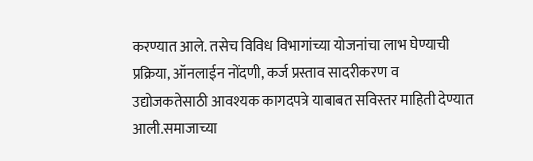करण्यात आले. तसेच विविध विभागांच्या योजनांचा लाभ घेण्याची प्रक्रिया, ऑनलाईन नोंदणी, कर्ज प्रस्ताव सादरीकरण व उद्योजकतेसाठी आवश्यक कागदपत्रे याबाबत सविस्तर माहिती देण्यात आली.समाजाच्या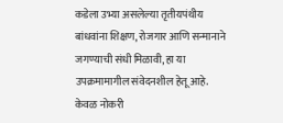कडेला उभ्या असलेल्या तृतीयपंथीय बांधवांना शिक्षण, रोजगार आणि सन्मानाने जगण्याची संधी मिळावी, हा या उपक्रमामागील संवेदनशील हेतू आहे. केवळ नोकरी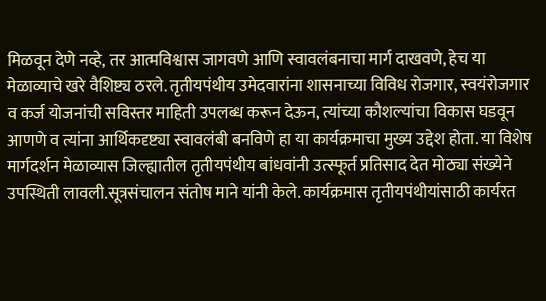मिळवून देणे नव्हे, तर आत्मविश्वास जागवणे आणि स्वावलंबनाचा मार्ग दाखवणे, हेच या मेळाव्याचे खरे वैशिष्ट्य ठरले. तृतीयपंथीय उमेदवारांना शासनाच्या विविध रोजगार, स्वयंरोजगार व कर्ज योजनांची सविस्तर माहिती उपलब्ध करून देऊन, त्यांच्या कौशल्यांचा विकास घडवून आणणे व त्यांना आर्थिकदृष्ट्या स्वावलंबी बनविणे हा या कार्यक्रमाचा मुख्य उद्देश होता. या विशेष मार्गदर्शन मेळाव्यास जिल्ह्यातील तृतीयपंथीय बांधवांनी उत्स्फूर्त प्रतिसाद देत मोठ्या संख्येने उपस्थिती लावली.सूत्रसंचालन संतोष माने यांनी केले. कार्यक्रमास तृतीयपंथीयांसाठी कार्यरत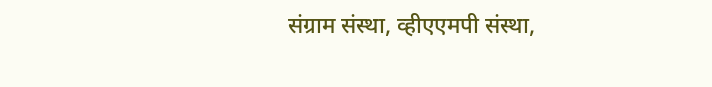संग्राम संस्था, व्हीएएमपी संस्था,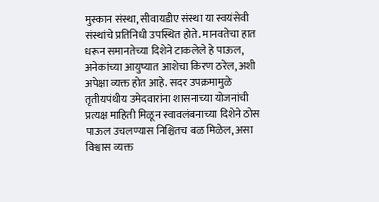मुस्कान संस्था, सीवायडीए संस्था या स्वयंसेवी संस्थांचे प्रतिनिधी उपस्थित होते. मानवतेचा हात धरून समानतेच्या दिशेने टाकलेले हे पाऊल, अनेकांच्या आयुष्यात आशेचा किरण ठरेल, अशी अपेक्षा व्यक्त होत आहे. सदर उपक्रमामुळे तृतीयपंथीय उमेदवारांना शासनाच्या योजनांची प्रत्यक्ष माहिती मिळून स्वावलंबनाच्या दिशेने ठोस पाऊल उचलण्यास निश्चितच बळ मिळेल, असा विश्वास व्यक्त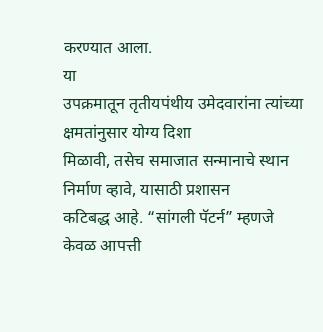करण्यात आला.
या
उपक्रमातून तृतीयपंथीय उमेदवारांना त्यांच्या क्षमतांनुसार योग्य दिशा
मिळावी, तसेच समाजात सन्मानाचे स्थान निर्माण व्हावे, यासाठी प्रशासन
कटिबद्ध आहे. “सांगली पॅटर्न” म्हणजे केवळ आपत्ती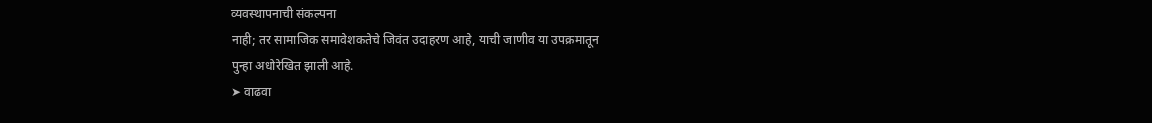व्यवस्थापनाची संकल्पना
नाही; तर सामाजिक समावेशकतेचे जिवंत उदाहरण आहे, याची जाणीव या उपक्रमातून
पुन्हा अधोरेखित झाली आहे.
➤ वाढवा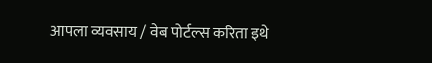आपला व्यवसाय / वेब पोर्टल्स करिता इथे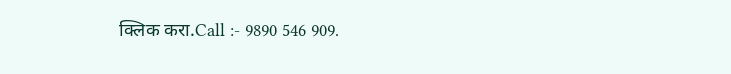क्लिक करा.Call :- 9890 546 909.